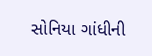સોનિયા ગાંધીની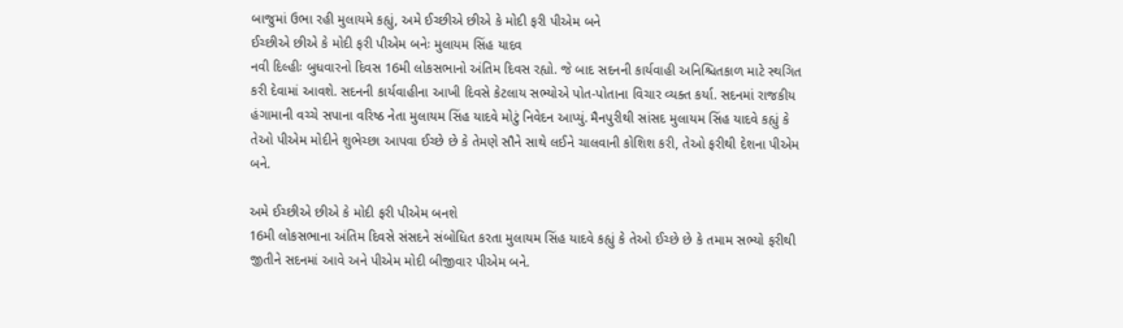બાજુમાં ઉભા રહી મુલાયમે કહ્યું, અમે ઈચ્છીએ છીએ કે મોદી ફરી પીએમ બને
ઈચ્છીએ છીએ કે મોદી ફરી પીએમ બનેઃ મુલાયમ સિંહ યાદવ
નવી દિલ્હીઃ બુધવારનો દિવસ 16મી લોકસભાનો અંતિમ દિવસ રહ્યો. જે બાદ સદનની કાર્યવાહી અનિશ્ચિતકાળ માટે સ્થગિત કરી દેવામાં આવશે. સદનની કાર્યવાહીના આખી દિવસે કેટલાય સભ્યોએ પોત-પોતાના વિચાર વ્યક્ત કર્યા. સદનમાં રાજકીય હંગામાની વચ્ચે સપાના વરિષ્ઠ નેતા મુલાયમ સિંહ યાદવે મોટું નિવેદન આપ્યું. મૈનપુરીથી સાંસદ મુલાયમ સિંહ યાદવે કહ્યું કે તેઓ પીએમ મોદીને શુભેચ્છા આપવા ઈચ્છે છે કે તેમણે સૌને સાથે લઈને ચાલવાની કોશિશ કરી, તેઓ ફરીથી દેશના પીએમ બને.

અમે ઈચ્છીએ છીએ કે મોદી ફરી પીએમ બનશે
16મી લોકસભાના અંતિમ દિવસે સંસદને સંબોધિત કરતા મુલાયમ સિંહ યાદવે કહ્યું કે તેઓ ઈચ્છે છે કે તમામ સભ્યો ફરીથી જીતીને સદનમાં આવે અને પીએમ મોદી બીજીવાર પીએમ બને.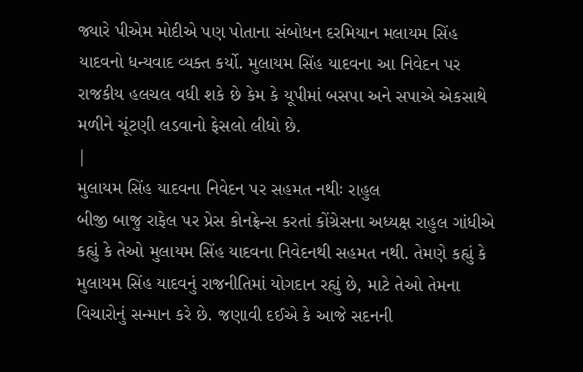જ્યારે પીએમ મોદીએ પણ પોતાના સંબોધન દરમિયાન મલાયમ સિંહ યાદવનો ધન્યવાદ વ્યક્ત કર્યો. મુલાયમ સિંહ યાદવના આ નિવેદન પર રાજકીય હલચલ વધી શકે છે કેમ કે યૂપીમાં બસપા અને સપાએ એકસાથે મળીને ચૂંટણી લડવાનો ફેસલો લીધો છે.
|
મુલાયમ સિંહ યાદવના નિવેદન પર સહમત નથીઃ રાહુલ
બીજી બાજુ રાફેલ પર પ્રેસ કોનફ્રેન્સ કરતાં કોંગ્રેસના અધ્યક્ષ રાહુલ ગાંધીએ કહ્યું કે તેઓ મુલાયમ સિંહ યાદવના નિવેદનથી સહમત નથી. તેમણે કહ્યું કે મુલાયમ સિંહ યાદવનું રાજનીતિમાં યોગદાન રહ્યું છે, માટે તેઓ તેમના વિચારોનું સન્માન કરે છે. જણાવી દઈએ કે આજે સદનની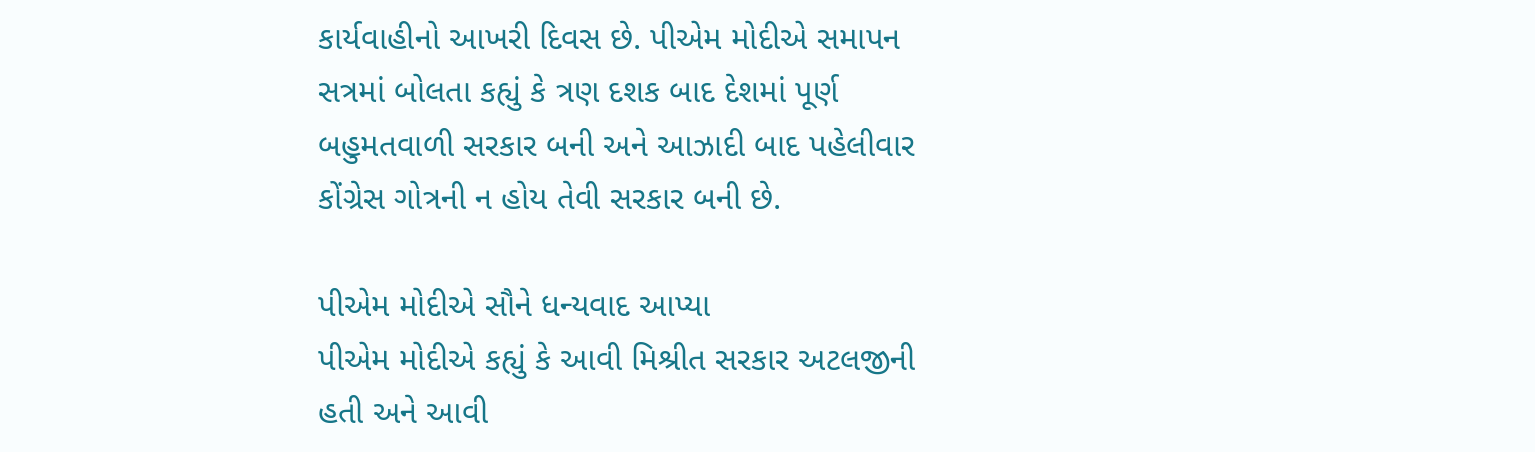કાર્યવાહીનો આખરી દિવસ છે. પીએમ મોદીએ સમાપન સત્રમાં બોલતા કહ્યું કે ત્રણ દશક બાદ દેશમાં પૂર્ણ બહુમતવાળી સરકાર બની અને આઝાદી બાદ પહેલીવાર કોંગ્રેસ ગોત્રની ન હોય તેવી સરકાર બની છે.

પીએમ મોદીએ સૌને ધન્યવાદ આપ્યા
પીએમ મોદીએ કહ્યું કે આવી મિશ્રીત સરકાર અટલજીની હતી અને આવી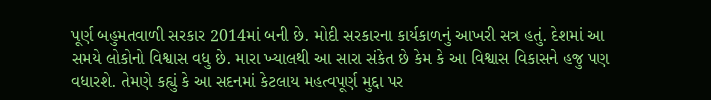પૂર્ણ બહુમતવાળી સરકાર 2014માં બની છે. મોદી સરકારના કાર્યકાળનું આખરી સત્ર હતું. દેશમાં આ સમયે લોકોનો વિશ્વાસ વધુ છે. મારા ખ્યાલથી આ સારા સંકેત છે કેમ કે આ વિશ્વાસ વિકાસને હજુ પણ વધારશે. તેમણે કહ્યું કે આ સદનમાં કેટલાય મહત્વપૂર્ણ મુદ્દા પર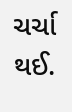ચર્ચા થઈ.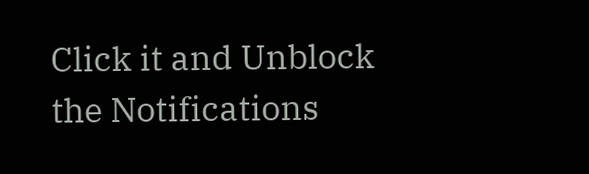Click it and Unblock the Notifications